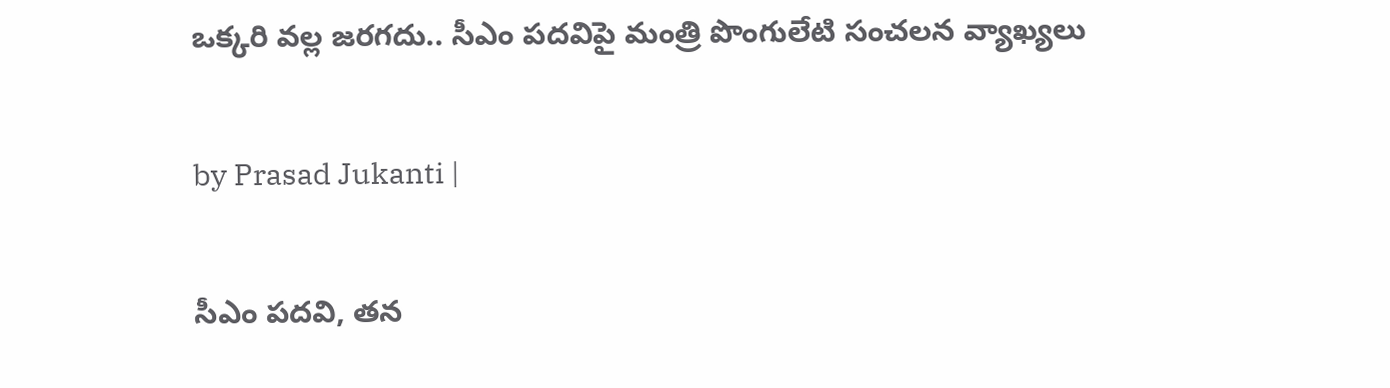ఒక్కరి వల్ల జరగదు.. సీఎం పదవిపై మంత్రి పొంగులేటి సంచలన వ్యాఖ్యలు

by Prasad Jukanti |

సీఎం పదవి, తన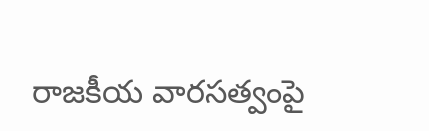రాజకీయ వారసత్వంపై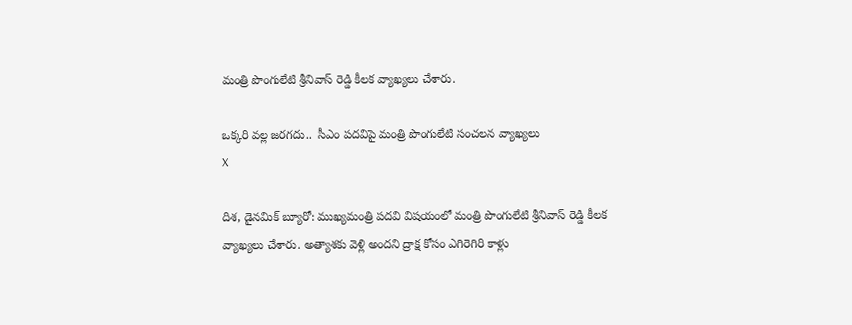మంత్రి పొంగులేటి శ్రీనివాస్ రెడ్డి కీలక వ్యాఖ్యలు చేశారు.

ఒక్కరి వల్ల జరగదు..  సీఎం పదవిపై మంత్రి పొంగులేటి సంచలన వ్యాఖ్యలు
X

దిశ, డైనమిక్ బ్యూరో: ముఖ్యమంత్రి పదవి విషయంలో మంత్రి పొంగులేటి శ్రీనివాస్ రెడ్డి కీలక వ్యాఖ్యలు చేశారు. అత్యాశకు వెళ్లి అందని ద్రాక్ష కోసం ఎగిరెగిరి కాళ్లు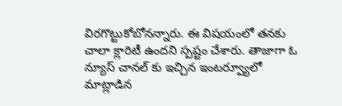విరగొట్టుకోబోనన్నారు. ఈ విషయంలో తనకు చాలా క్లారిటీ ఉందని స్పష్టం చేశారు. తాజాగా ఓ న్యూస్ చానల్ కు ఇచ్చిన ఇంటర్వ్యూలో మాట్లాడిన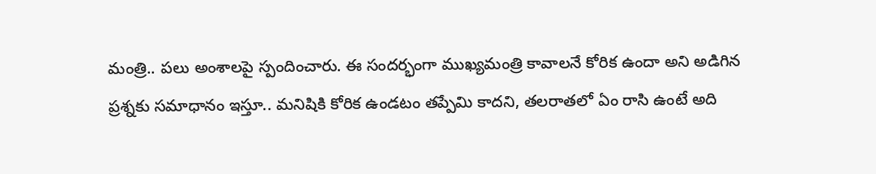మంత్రి.. పలు అంశాలపై స్పందించారు. ఈ సందర్భంగా ముఖ్యమంత్రి కావాలనే కోరిక ఉందా అని అడిగిన ప్రశ్నకు సమాధానం ఇస్తూ.. మనిషికి కోరిక ఉండటం తప్పేమి కాదని, తలరాతలో ఏం రాసి ఉంటే అది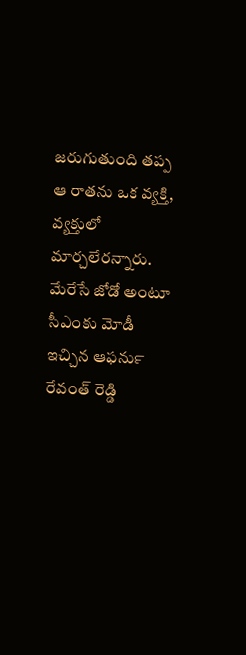జరుగుతుంది తప్ప ఆ రాతను ఒక వ్యక్తి, వ్యక్తులో మార్చలేరన్నారు. మేరేసే జోడో అంటూ సీఎంకు మోడీ ఇచ్చిన ఆఫర్‍ను రేవంత్ రెడ్డి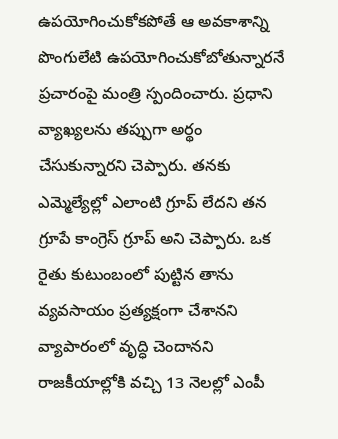ఉపయోగించుకోకపోతే ఆ అవకాశాన్ని పొంగులేటి ఉపయోగించుకోబోతున్నారనే ప్రచారంపై మంత్రి స్పందించారు. ప్రధాని వ్యాఖ్యలను తప్పుగా అర్థం చేసుకున్నారని చెప్పారు. తనకు ఎమ్మెల్యేల్లో ఎలాంటి గ్రూప్ లేదని తన గ్రూపే కాంగ్రెస్ గ్రూప్ అని చెప్పారు. ఒక రైతు కుటుంబంలో పుట్టిన తాను వ్యవసాయం ప్రత్యక్షంగా చేశానని వ్యాపారంలో వృద్ధి చెందానని రాజకీయాల్లోకి వచ్చి 13 నెలల్లో ఎంపీ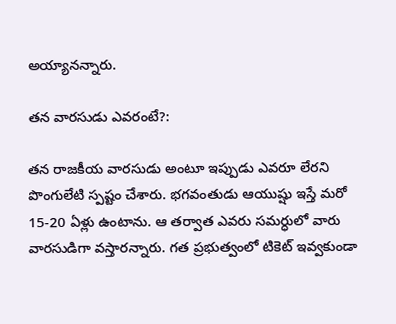అయ్యానన్నారు.

తన వారసుడు ఎవరంటే?:

తన రాజకీయ వారసుడు అంటూ ఇప్పుడు ఎవరూ లేరని పొంగులేటి స్పష్టం చేశారు. భగవంతుడు ఆయుష్షు ఇస్తే మరో 15-20 ఏళ్లు ఉంటాను. ఆ తర్వాత ఎవరు సమర్ధులో వారు వారసుడిగా వస్తారన్నారు. గత ప్రభుత్వంలో టికెట్ ఇవ్వకుండా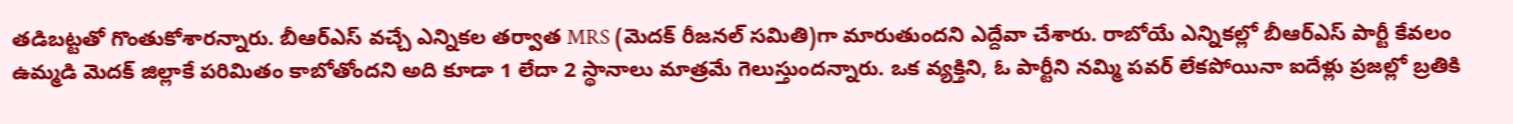తడిబట్టతో గొంతుకోశారన్నారు. బీఆర్ఎస్ వచ్చే ఎన్నికల తర్వాత MRS (మెదక్ రీజనల్‍ సమితి)గా మారుతుందని ఎద్దేవా చేశారు. రాబోయే ఎన్నికల్లో బీఆర్ఎస్ పార్టీ కేవలం ఉమ్మడి మెదక్ జిల్లాకే పరిమితం కాబోతోందని అది కూడా 1 లేదా 2 స్థానాలు మాత్రమే గెలుస్తుందన్నారు. ఒక వ్యక్తిని, ఓ పార్టీని నమ్మి పవర్ లేకపోయినా ఐదేళ్లు ప్రజల్లో బ్రతికి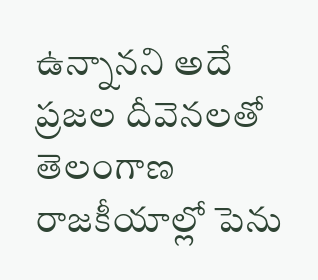ఉన్నానని అదే ప్రజల దీవెనలతో తెలంగాణ రాజకీయాల్లో పెను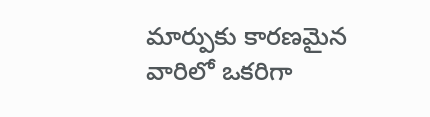మార్పుకు కారణమైన వారిలో ఒకరిగా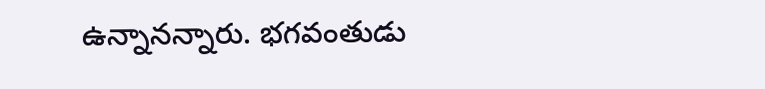ఉన్నానన్నారు. భగవంతుడు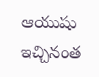ఆయుషు ఇచ్చినంత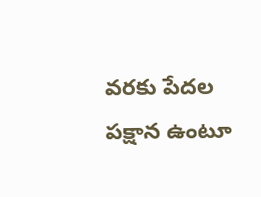వరకు పేదల పక్షాన ఉంటూ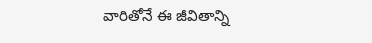వారితోనే ఈ జీవితాన్ని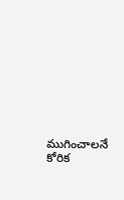ముగించాలనే కోరిక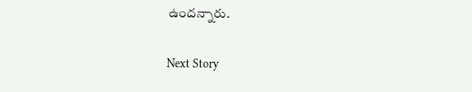ఉందన్నారు.

Next Story